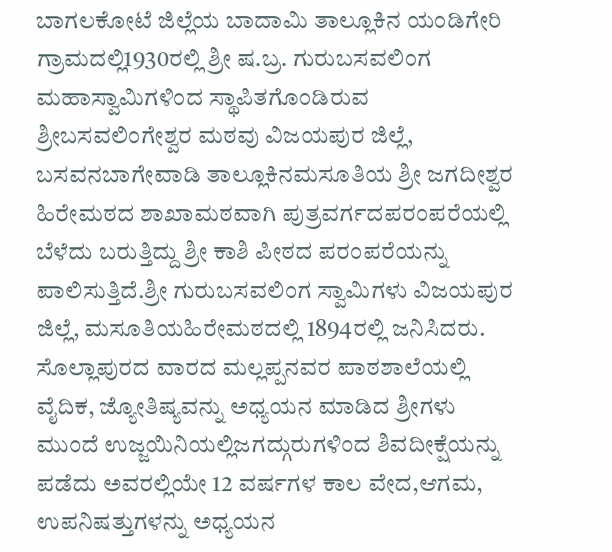ಬಾಗಲಕೋಟೆ ಜಿಲ್ಲೆಯ ಬಾದಾಮಿ ತಾಲ್ಲೂಕಿನ ಯಂಡಿಗೇರಿ ಗ್ರಾಮದಲ್ಲಿ1930ರಲ್ಲಿ ಶ್ರೀ ಷ.ಬ್ರ. ಗುರುಬಸವಲಿಂಗ ಮಹಾಸ್ವಾಮಿಗಳಿಂದ ಸ್ಥಾಪಿತಗೊಂಡಿರುವ ಶ್ರೀಬಸವಲಿಂಗೇಶ್ವರ ಮಠವು ವಿಜಯಪುರ ಜಿಲ್ಲೆ, ಬಸವನಬಾಗೇವಾಡಿ ತಾಲ್ಲೂಕಿನಮಸೂತಿಯ ಶ್ರೀ ಜಗದೀಶ್ವರ ಹಿರೇಮಠದ ಶಾಖಾಮಠವಾಗಿ ಪುತ್ರವರ್ಗದಪರಂಪರೆಯಲ್ಲಿ ಬೆಳೆದು ಬರುತ್ತಿದ್ದು ಶ್ರೀ ಕಾಶಿ ಪೀಠದ ಪರಂಪರೆಯನ್ನು ಪಾಲಿಸುತ್ತಿದೆ.ಶ್ರೀ ಗುರುಬಸವಲಿಂಗ ಸ್ವಾಮಿಗಳು ವಿಜಯಪುರ ಜಿಲ್ಲೆ, ಮಸೂತಿಯಹಿರೇಮಠದಲ್ಲಿ 1894ರಲ್ಲಿ ಜನಿಸಿದರು. ಸೊಲ್ಲಾಪುರದ ವಾರದ ಮಲ್ಲಪ್ಪನವರ ಪಾಠಶಾಲೆಯಲ್ಲಿ ವೈದಿಕ, ಜ್ಯೋತಿಷ್ಯವನ್ನು ಅಧ್ಯಯನ ಮಾಡಿದ ಶ್ರೀಗಳು ಮುಂದೆ ಉಜ್ಜಯಿನಿಯಲ್ಲಿಜಗದ್ಗುರುಗಳಿಂದ ಶಿವದೀಕ್ಷೆಯನ್ನು ಪಡೆದು ಅವರಲ್ಲಿಯೇ 12 ವರ್ಷಗಳ ಕಾಲ ವೇದ,ಆಗಮ, ಉಪನಿಷತ್ತುಗಳನ್ನು ಅಧ್ಯಯನ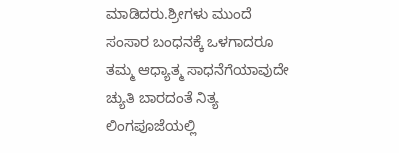ಮಾಡಿದರು.ಶ್ರೀಗಳು ಮುಂದೆ ಸಂಸಾರ ಬಂಧನಕ್ಕೆ ಒಳಗಾದರೂ ತಮ್ಮ ಆಧ್ಯಾತ್ಮ ಸಾಧನೆಗೆಯಾವುದೇ ಚ್ಯುತಿ ಬಾರದಂತೆ ನಿತ್ಯ ಲಿಂಗಪೂಜೆಯಲ್ಲಿ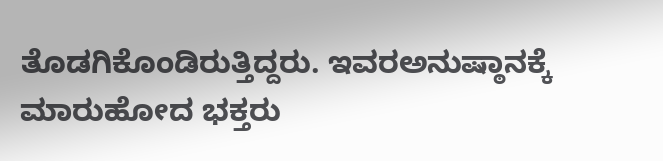ತೊಡಗಿಕೊಂಡಿರುತ್ತಿದ್ದರು. ಇವರಅನುಷ್ಠಾನಕ್ಕೆ ಮಾರುಹೋದ ಭಕ್ತರು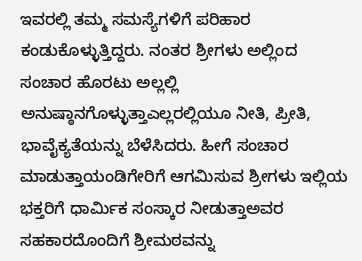ಇವರಲ್ಲಿ ತಮ್ಮ ಸಮಸ್ಯೆಗಳಿಗೆ ಪರಿಹಾರ ಕಂಡುಕೊಳ್ಳುತ್ತಿದ್ದರು. ನಂತರ ಶ್ರೀಗಳು ಅಲ್ಲಿಂದ ಸಂಚಾರ ಹೊರಟು ಅಲ್ಲಲ್ಲಿ ಅನುಷ್ಠಾನಗೊಳ್ಳುತ್ತಾಎಲ್ಲರಲ್ಲಿಯೂ ನೀತಿ, ಪ್ರೀತಿ, ಭಾವೈಕ್ಯತೆಯನ್ನು ಬೆಳೆಸಿದರು. ಹೀಗೆ ಸಂಚಾರ ಮಾಡುತ್ತಾಯಂಡಿಗೇರಿಗೆ ಆಗಮಿಸುವ ಶ್ರೀಗಳು ಇಲ್ಲಿಯ ಭಕ್ತರಿಗೆ ಧಾರ್ಮಿಕ ಸಂಸ್ಕಾರ ನೀಡುತ್ತಾಅವರ ಸಹಕಾರದೊಂದಿಗೆ ಶ್ರೀಮಠವನ್ನು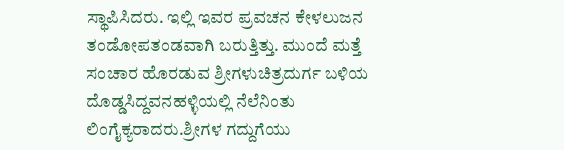ಸ್ಥಾಪಿಸಿದರು. ಇಲ್ಲಿ ಇವರ ಪ್ರವಚನ ಕೇಳಲುಜನ ತಂಡೋಪತಂಡವಾಗಿ ಬರುತ್ತಿತ್ತು. ಮುಂದೆ ಮತ್ತೆ ಸಂಚಾರ ಹೊರಡುವ ಶ್ರೀಗಳುಚಿತ್ರದುರ್ಗ ಬಳಿಯ ದೊಡ್ಡಸಿದ್ದವನಹಳ್ಳಿಯಲ್ಲಿ ನೆಲೆನಿಂತು ಲಿಂಗೈಕ್ಯರಾದರು.ಶ್ರೀಗಳ ಗದ್ದುಗೆಯು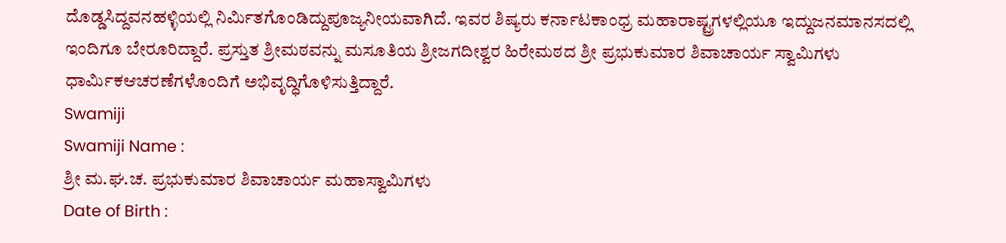ದೊಡ್ಡಸಿದ್ದವನಹಳ್ಳಿಯಲ್ಲಿ ನಿರ್ಮಿತಗೊಂಡಿದ್ದುಪೂಜ್ಯನೀಯವಾಗಿದೆ. ಇವರ ಶಿಷ್ಯರು ಕರ್ನಾಟಕಾಂಧ್ರ ಮಹಾರಾಷ್ಟ್ರಗಳಲ್ಲಿಯೂ ಇದ್ದುಜನಮಾನಸದಲ್ಲಿ ಇಂದಿಗೂ ಬೇರೂರಿದ್ದಾರೆ. ಪ್ರಸ್ತುತ ಶ್ರೀಮಠವನ್ನು ಮಸೂತಿಯ ಶ್ರೀಜಗದೀಶ್ವರ ಹಿರೇಮಠದ ಶ್ರೀ ಪ್ರಭುಕುಮಾರ ಶಿವಾಚಾರ್ಯ ಸ್ವಾಮಿಗಳು ಧಾರ್ಮಿಕಆಚರಣೆಗಳೊಂದಿಗೆ ಅಭಿವೃದ್ಧಿಗೊಳಿಸುತ್ತಿದ್ದಾರೆ.
Swamiji
Swamiji Name :
ಶ್ರೀ ಮ.ಘ.ಚ. ಪ್ರಭುಕುಮಾರ ಶಿವಾಚಾರ್ಯ ಮಹಾಸ್ವಾಮಿಗಳು
Date of Birth :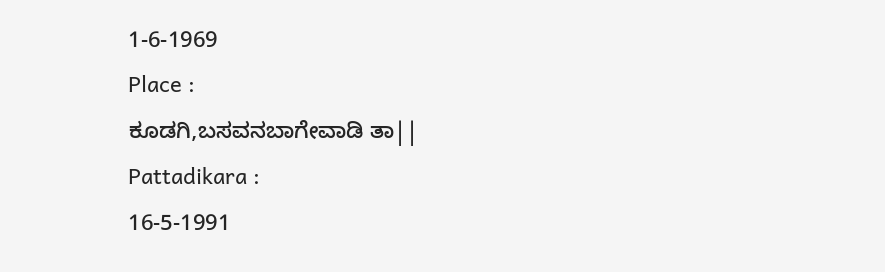1-6-1969
Place :
ಕೂಡಗಿ,ಬಸವನಬಾಗೇವಾಡಿ ತಾ||
Pattadikara :
16-5-1991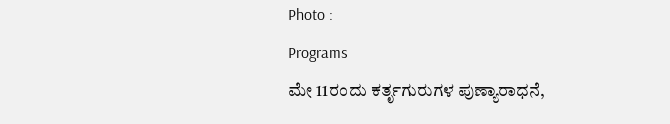Photo :
Programs
ಮೇ 11ರಂದು ಕರ್ತೃಗುರುಗಳ ಪುಣ್ಯಾರಾಧನೆ,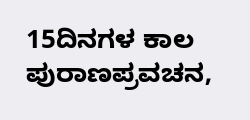15ದಿನಗಳ ಕಾಲ ಪುರಾಣಪ್ರವಚನ,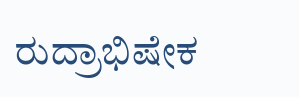ರುದ್ರಾಭಿಷೇಕ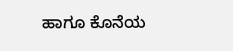ಹಾಗೂ ಕೊನೆಯ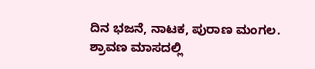ದಿನ ಭಜನೆ, ನಾಟಕ, ಪುರಾಣ ಮಂಗಲ.
ಶ್ರಾವಣ ಮಾಸದಲ್ಲಿ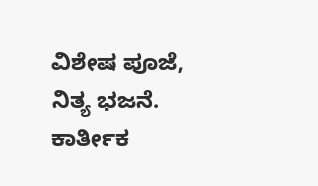ವಿಶೇಷ ಪೂಜೆ, ನಿತ್ಯ ಭಜನೆ.
ಕಾರ್ತೀಕ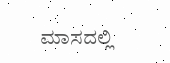ಮಾಸದಲ್ಲಿ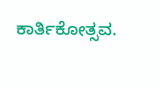ಕಾರ್ತಿಕೋತ್ಸವ.